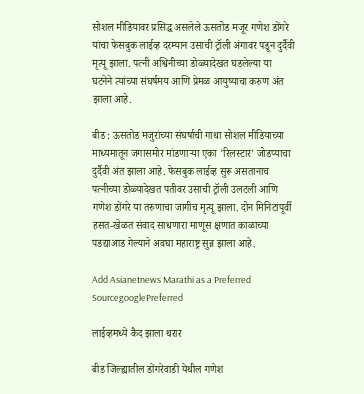सोशल मीडियावर प्रसिद्ध असलेले ऊसतोड मजूर गणेश डोंगरे यांचा फेसबुक लाईव्ह दरम्यान उसाची ट्रॉली अंगावर पडून दुर्दैवी मृत्यू झाला. पत्नी अश्विनीच्या डोळ्यादेखत घडलेल्या या घटनेने त्यांच्या संघर्षमय आणि प्रेमळ आयुष्याचा करुण अंत झाला आहे.

बीड : ऊसतोड मजुरांच्या संघर्षाची गाथा सोशल मीडियाच्या माध्यमातून जगासमोर मांडणाऱ्या एका 'रिलस्टार' जोडप्याचा दुर्दैवी अंत झाला आहे. फेसबुक लाईव्ह सुरू असतानाच पत्नीच्या डोळ्यादेखत पतीवर उसाची ट्रॉली उलटली आणि गणेश डोंगरे या तरुणाचा जागीच मृत्यू झाला. दोन मिनिटांपूर्वी हसत-खेळत संवाद साधणारा माणूस क्षणात काळाच्या पडद्याआड गेल्याने अवघा महाराष्ट्र सुन्न झाला आहे.

Add Asianetnews Marathi as a Preferred SourcegooglePreferred

लाईव्हमध्ये कैद झाला थरार

बीड जिल्ह्यातील डोंगरेवाडी येथील गणेश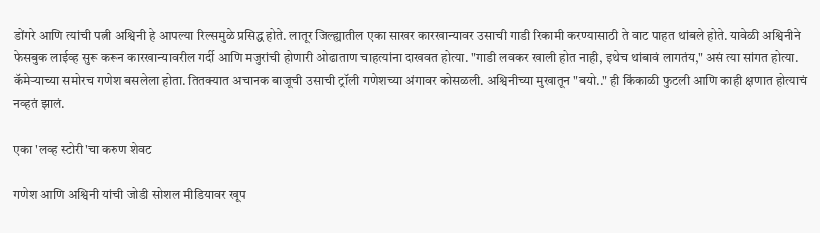डोंगरे आणि त्यांची पत्नी अश्विनी हे आपल्या रिल्समुळे प्रसिद्ध होते. लातूर जिल्ह्यातील एका साखर कारखान्यावर उसाची गाडी रिकामी करण्यासाठी ते वाट पाहत थांबले होते. यावेळी अश्विनीने फेसबुक लाईव्ह सुरू करून कारखान्यावरील गर्दी आणि मजुरांची होणारी ओढाताण चाहत्यांना दाखवत होत्या. "गाडी लवकर खाली होत नाही, इथेच थांबावं लागतंय," असं त्या सांगत होत्या. कॅमेऱ्याच्या समोरच गणेश बसलेला होता. तितक्यात अचानक बाजूची उसाची ट्रॉली गणेशच्या अंगावर कोसळली. अश्विनीच्या मुखातून "बयो.." ही किंकाळी फुटली आणि काही क्षणात होत्याचं नव्हतं झालं.

एका 'लव्ह स्टोरी'चा करुण शेवट

गणेश आणि अश्विनी यांची जोडी सोशल मीडियावर खूप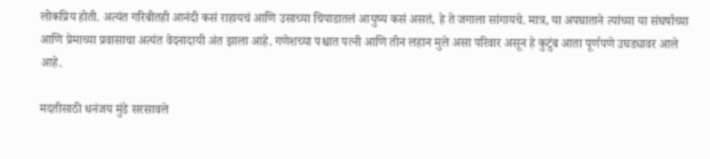लोकप्रिय होती. अत्यंत गरिबीतही आनंदी कसं राहायचं आणि उसाच्या चिपाडातलं आयुष्य कसं असतं, हे ते जगाला सांगायचे. मात्र, या अपघाताने त्यांच्या या संघर्षाच्या आणि प्रेमाच्या प्रवासाचा अत्यंत वेदनादायी अंत झाला आहे. गणेशच्या पश्चात पत्नी आणि तीन लहान मुले असा परिवार असून हे कुटुंब आता पूर्णपणे उघड्यावर आले आहे.

मदतीसाठी धनंजय मुंडे सरसावले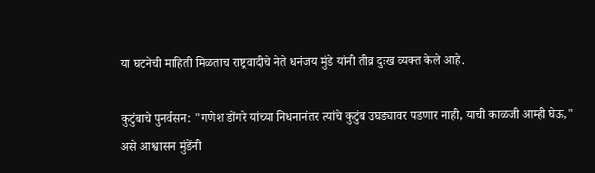या घटनेची माहिती मिळताच राष्ट्रवादीचे नेते धनंजय मुंडे यांनी तीव्र दुःख व्यक्त केले आहे.

कुटुंबाचे पुनर्वसन: "गणेश डोंगरे यांच्या निधनानंतर त्यांचे कुटुंब उघड्यावर पडणार नाही, याची काळजी आम्ही घेऊ," असे आश्वासन मुंडेंनी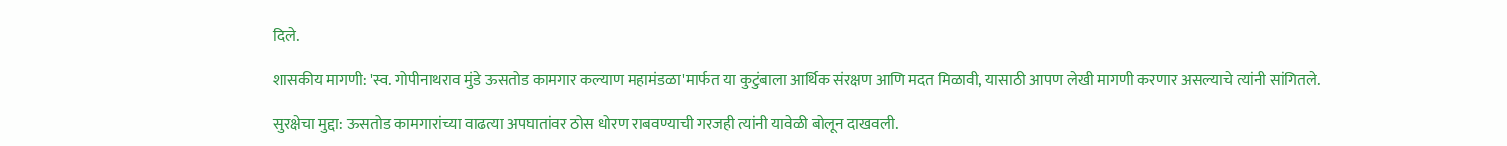दिले.

शासकीय मागणी: 'स्व. गोपीनाथराव मुंडे ऊसतोड कामगार कल्याण महामंडळा'मार्फत या कुटुंबाला आर्थिक संरक्षण आणि मदत मिळावी, यासाठी आपण लेखी मागणी करणार असल्याचे त्यांनी सांगितले.

सुरक्षेचा मुद्दा: ऊसतोड कामगारांच्या वाढत्या अपघातांवर ठोस धोरण राबवण्याची गरजही त्यांनी यावेळी बोलून दाखवली.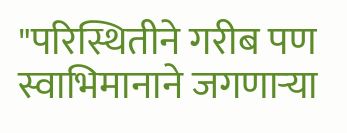"परिस्थितीने गरीब पण स्वाभिमानाने जगणाऱ्या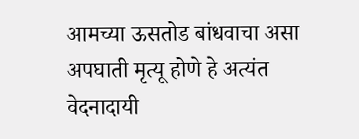आमच्या ऊसतोड बांधवाचा असा अपघाती मृत्यू होणे हे अत्यंत वेदनादायी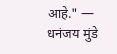आहे." — धनंजय मुंडे